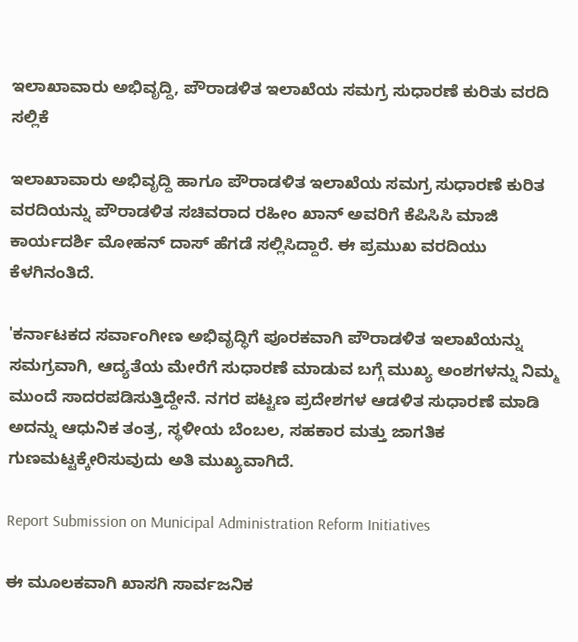ಇಲಾಖಾವಾರು ಅಭಿವೃದ್ದಿ, ಪೌರಾಡಳಿತ ಇಲಾಖೆಯ ಸಮಗ್ರ ಸುಧಾರಣೆ ಕುರಿತು ವರದಿ ಸಲ್ಲಿಕೆ

ಇಲಾಖಾವಾರು ಅಭಿವೃದ್ದಿ ಹಾಗೂ ಪೌರಾಡಳಿತ ಇಲಾಖೆಯ ಸಮಗ್ರ ಸುಧಾರಣೆ ಕುರಿತ ವರದಿಯನ್ನು ಪೌರಾಡಳಿತ ಸಚಿವರಾದ ರಹೀಂ ಖಾನ್‌ ಅವರಿಗೆ ಕೆಪಿಸಿಸಿ ಮಾಜಿ ಕಾರ್ಯದರ್ಶಿ ಮೋಹನ್ ದಾಸ್ ಹೆಗಡೆ ಸಲ್ಲಿಸಿದ್ದಾರೆ. ಈ ಪ್ರಮುಖ ವರದಿಯು ಕೆಳಗಿನಂತಿದೆ.

'ಕರ್ನಾಟಕದ ಸರ್ವಾಂಗೀಣ ಅಭಿವೃದ್ಧಿಗೆ ಪೂರಕವಾಗಿ ಪೌರಾಡಳಿತ ಇಲಾಖೆಯನ್ನು ಸಮಗ್ರವಾಗಿ, ಆದ್ಯತೆಯ ಮೇರೆಗೆ ಸುಧಾರಣೆ ಮಾಡುವ ಬಗ್ಗೆ ಮುಖ್ಯ ಅಂಶಗಳನ್ನು ನಿಮ್ಮ ಮುಂದೆ ಸಾದರಪಡಿಸುತ್ತಿದ್ದೇನೆ. ನಗರ ಪಟ್ಟಣ ಪ್ರದೇಶಗಳ ಆಡಳಿತ ಸುಧಾರಣೆ ಮಾಡಿ ಅದನ್ನು ಆಧುನಿಕ ತಂತ್ರ, ಸ್ಥಳೀಯ ಬೆಂಬಲ, ಸಹಕಾರ ಮತ್ತು ಜಾಗತಿಕ ಗುಣಮಟ್ಟಕ್ಕೇರಿಸುವುದು ಅತಿ ಮುಖ್ಯವಾಗಿದೆ.

Report Submission on Municipal Administration Reform Initiatives

ಈ ಮೂಲಕವಾಗಿ ಖಾಸಗಿ ಸಾರ್ವಜನಿಕ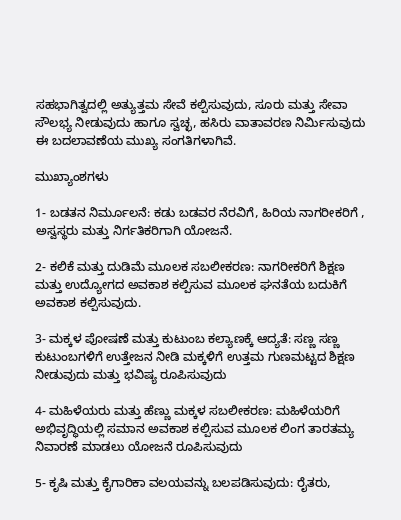ಸಹಭಾಗಿತ್ವದಲ್ಲಿ ಅತ್ಯುತ್ತಮ ಸೇವೆ ಕಲ್ಪಿಸುವುದು, ಸೂರು ಮತ್ತು ಸೇವಾ ಸೌಲಭ್ಯ ನೀಡುವುದು ಹಾಗೂ ಸ್ವಚ್ಛ, ಹಸಿರು ವಾತಾವರಣ ನಿರ್ಮಿಸುವುದು ಈ ಬದಲಾವಣೆಯ ಮುಖ್ಯ ಸಂಗತಿಗಳಾಗಿವೆ.

ಮುಖ್ಯಾಂಶಗಳು

1- ಬಡತನ ನಿರ್ಮೂಲನೆ: ಕಡು ಬಡವರ ನೆರವಿಗೆ, ಹಿರಿಯ ನಾಗರೀಕರಿಗೆ , ಅಸ್ವಸ್ಥರು ಮತ್ತು ನಿರ್ಗತಿಕರಿಗಾಗಿ ಯೋಜನೆ.

2- ಕಲಿಕೆ ಮತ್ತು ದುಡಿಮೆ ಮೂಲಕ ಸಬಲೀಕರಣ: ನಾಗರೀಕರಿಗೆ ಶಿಕ್ಷಣ ಮತ್ತು ಉದ್ಯೋಗದ ಅವಕಾಶ ಕಲ್ಪಿಸುವ ಮೂಲಕ ಘನತೆಯ ಬದುಕಿಗೆ ಅವಕಾಶ ಕಲ್ಪಿಸುವುದು.

3- ಮಕ್ಕಳ ಪೋಷಣೆ ಮತ್ತು ಕುಟುಂಬ ಕಲ್ಯಾಣಕ್ಕೆ ಆದ್ಯತೆ: ಸಣ್ಣ ಸಣ್ಣ ಕುಟುಂಬಗಳಿಗೆ ಉತ್ತೇಜನ ನೀಡಿ ಮಕ್ಕಳಿಗೆ ಉತ್ತಮ ಗುಣಮಟ್ಟದ ಶಿಕ್ಷಣ ನೀಡುವುದು ಮತ್ತು ಭವಿಷ್ಯ ರೂಪಿಸುವುದು

4- ಮಹಿಳೆಯರು ಮತ್ತು ಹೆಣ್ಣು ಮಕ್ಕಳ ಸಬಲೀಕರಣ: ಮಹಿಳೆಯರಿಗೆ ಅಭಿವೃದ್ಧಿಯಲ್ಲಿ ಸಮಾನ ಅವಕಾಶ ಕಲ್ಪಿಸುವ ಮೂಲಕ ಲಿಂಗ ತಾರತಮ್ಯ ನಿವಾರಣೆ ಮಾಡಲು ಯೋಜನೆ ರೂಪಿಸುವುದು

5- ಕೃಷಿ ಮತ್ತು ಕೈಗಾರಿಕಾ ವಲಯವನ್ನು ಬಲಪಡಿಸುವುದು: ರೈತರು,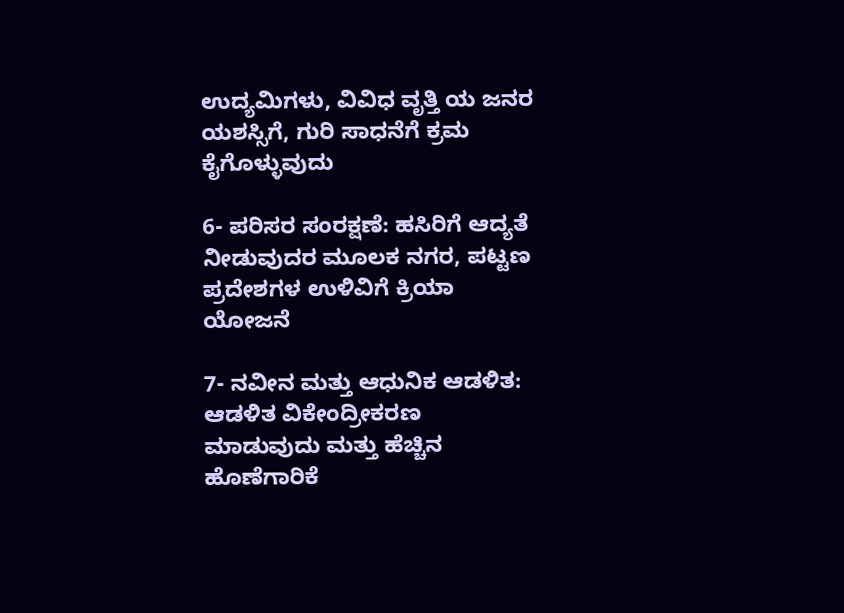ಉದ್ಯಮಿಗಳು, ವಿವಿಧ ವೃತ್ತಿ ಯ ಜನರ ಯಶಸ್ಸಿಗೆ, ಗುರಿ ಸಾಧನೆಗೆ ಕ್ರಮ ಕೈಗೊಳ್ಳುವುದು

6- ಪರಿಸರ ಸಂರಕ್ಷಣೆ: ಹಸಿರಿಗೆ ಆದ್ಯತೆ ನೀಡುವುದರ ಮೂಲಕ ನಗರ, ಪಟ್ಟಣ ಪ್ರದೇಶಗಳ ಉಳಿವಿಗೆ ಕ್ರಿಯಾ ಯೋಜನೆ

7- ನವೀನ ಮತ್ತು ಆಧುನಿಕ ಆಡಳಿತ: ಆಡಳಿತ ವಿಕೇಂದ್ರೀಕರಣ ಮಾಡುವುದು ಮತ್ತು ಹೆಚ್ಚಿನ ಹೊಣೆಗಾರಿಕೆ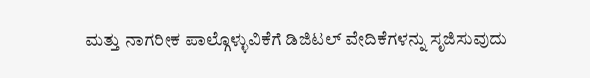ಮತ್ತು ನಾಗರೀಕ ಪಾಲ್ಗೊಳ್ಳುವಿಕೆಗೆ ಡಿಜಿಟಲ್ ವೇದಿಕೆಗಳನ್ನು ಸೃಜಿಸುವುದು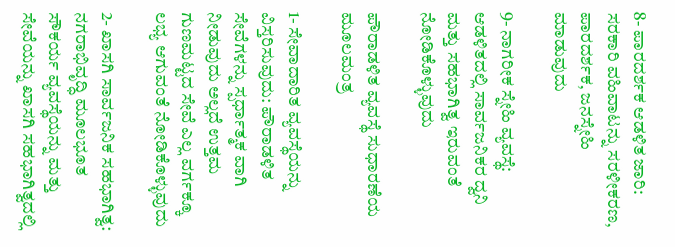8- ಪಾರದರ್ಶಕ ಆಡಳಿತ ಜಾರಿ: ಸರಕಾರಿ ವಹಿವಾಟನ್ನು ಸರಳೀಕರಣ, ಪಾರದರ್ಶಕ, ಜನಸ್ನೇಹಿ ಮಾಡುವುದು

9- ನಾಗರೀಕ ಸ್ನೇಹಿ ವ್ಯವಸ್ಥೆ: ಆಡಳಿತದಲ್ಲಿ ಸಾರ್ವಜನಿಕರ ದ್ವನಿ ಮತ್ತು ಸಹಭಾಗಿತ್ವ ಇರುವಂತೆ ನೋಡಿಕೊಳ್ಳುವುದು

ಪೌರಾಡಳಿತ ವ್ಯವಸ್ಥೆ ಸುಧಾರಣೆಯ ಮೂಲಮಂತ್ರ

1- ಸೇವಾದಾರಿತ ವ್ಯವಸ್ಥೆಯನ್ನು ವಿಸ್ತರಿಸುವುದು: ಪೌರಾಡಳಿತ ಸೇವೆಗಳನ್ನು ಸ್ಪರ್ಧಾತ್ಮಕ ವಾಗಿ ನೀಡುವುದು ಅಲ್ಲದೆ ಉತ್ತಮ ಗುಣಮಟ್ಟದ ಸೇವೆ ಎಲ್ಲ ವರ್ಗಕ್ಕೂ ಲಭ್ಯ ಆಗುವಂತೆ ನೋಡಿಕೊಳ್ಳುವುದು

2- ಖಾಸಗಿ ಸಾರ್ವಜನಿಕ ಸಹಭಾಗಿತ್ವ: ನಗರಾಭಿವೃದ್ಧಿ ಮೂಲಭೂತ ಸೌಕರ್ಯ ವ್ಯವಸ್ಥೆಯನ್ನು ಮತ್ತು ಸೇವೆಯನ್ನು ಖಾಸಗಿ ಸಹಭಾಗಿತ್ವದಲ್ಲಿ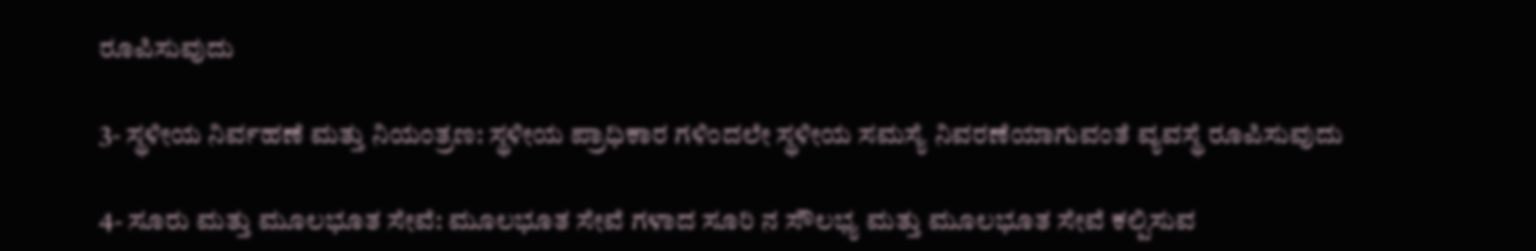ರೂಪಿಸುವುದು

3- ಸ್ಥಳೀಯ ನಿರ್ವಹಣೆ ಮತ್ತು ನಿಯಂತ್ರಣ: ಸ್ಥಳೀಯ ಪ್ರಾಧಿಕಾರ ಗಳಿಂದಲೇ ಸ್ಥಳೀಯ ಸಮಸ್ಯೆ ನಿವರಣೆಯಾಗುವಂತೆ ವ್ಯವಸ್ಥೆ ರೂಪಿಸುವುದು

4- ಸೂರು ಮತ್ತು ಮೂಲಭೂತ ಸೇವೆ: ಮೂಲಭೂತ ಸೇವೆ ಗಳಾದ ಸೂರಿ ನ ಸೌಲಭ್ಯ ಮತ್ತು ಮೂಲಭೂತ ಸೇವೆ ಕಲ್ಪಿಸುವ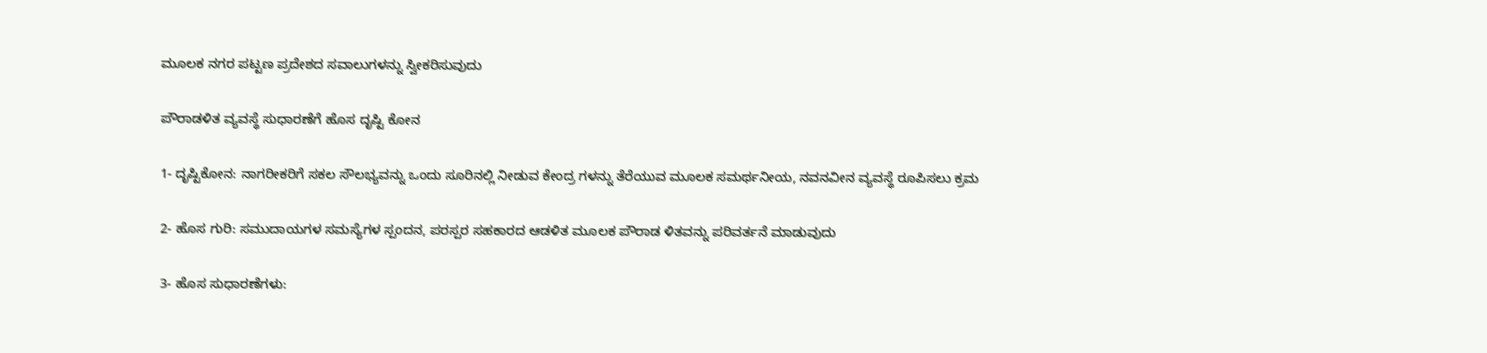ಮೂಲಕ ನಗರ ಪಟ್ಟಣ ಪ್ರದೇಶದ ಸವಾಲುಗಳನ್ನು ಸ್ವೀಕರಿಸುವುದು

ಪೌರಾಡಳಿತ ವ್ಯವಸ್ಥೆ ಸುಧಾರಣೆಗೆ ಹೊಸ ದೃಷ್ಟಿ ಕೋನ

1- ದೃಷ್ಟಿಕೋನ: ನಾಗರೀಕರಿಗೆ ಸಕಲ ಸೌಲಭ್ಯವನ್ನು ಒಂದು ಸೂರಿನಲ್ಲಿ ನೀಡುವ ಕೇಂದ್ರ ಗಳನ್ನು ತೆರೆಯುವ ಮೂಲಕ ಸಮರ್ಥನೀಯ, ನವನವೀನ ವ್ಯವಸ್ಥೆ ರೂಪಿಸಲು ಕ್ರಮ

2- ಹೊಸ ಗುರಿ: ಸಮುದಾಯಗಳ ಸಮಸ್ಯೆಗಳ ಸ್ಪಂದನ, ಪರಸ್ಪರ ಸಹಕಾರದ ಆಡಳಿತ ಮೂಲಕ ಪೌರಾಡ ಳಿತವನ್ನು ಪರಿವರ್ತನೆ ಮಾಡುವುದು

3- ಹೊಸ ಸುಧಾರಣೆಗಳು: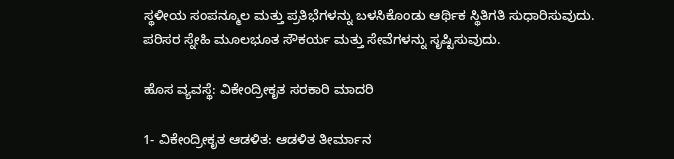ಸ್ಥಳೀಯ ಸಂಪನ್ಮೂಲ ಮತ್ತು ಪ್ರತಿಭೆಗಳನ್ನು ಬಳಸಿಕೊಂಡು ಆರ್ಥಿಕ ಸ್ಥಿತಿಗತಿ ಸುಧಾರಿಸುವುದು. ಪರಿಸರ ಸ್ನೇಹಿ ಮೂಲಭೂತ ಸೌಕರ್ಯ ಮತ್ತು ಸೇವೆಗಳನ್ನು ಸೃಷ್ಟಿಸುವುದು.

ಹೊಸ ವ್ಯವಸ್ಥೆ: ವಿಕೇಂದ್ರೀಕೃತ ಸರಕಾರಿ ಮಾದರಿ

1- ವಿಕೇಂದ್ರೀಕೃತ ಆಡಳಿತ: ಆಡಳಿತ ತೀರ್ಮಾನ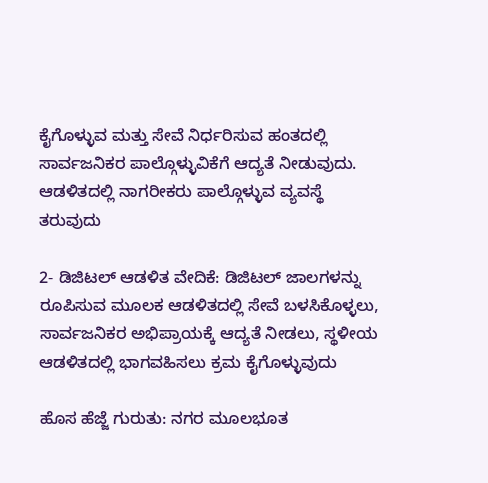ಕೈಗೊಳ್ಳುವ ಮತ್ತು ಸೇವೆ ನಿರ್ಧರಿಸುವ ಹಂತದಲ್ಲಿ ಸಾರ್ವಜನಿಕರ ಪಾಲ್ಗೊಳ್ಳುವಿಕೆಗೆ ಆದ್ಯತೆ ನೀಡುವುದು. ಆಡಳಿತದಲ್ಲಿ ನಾಗರೀಕರು ಪಾಲ್ಗೊಳ್ಳುವ ವ್ಯವಸ್ಥೆ ತರುವುದು

2- ಡಿಜಿಟಲ್ ಆಡಳಿತ ವೇದಿಕೆ: ಡಿಜಿಟಲ್ ಜಾಲಗಳನ್ನು ರೂಪಿಸುವ ಮೂಲಕ ಆಡಳಿತದಲ್ಲಿ ಸೇವೆ ಬಳಸಿಕೊಳ್ಳಲು, ಸಾರ್ವಜನಿಕರ ಅಭಿಪ್ರಾಯಕ್ಕೆ ಆದ್ಯತೆ ನೀಡಲು, ಸ್ಥಳೀಯ ಆಡಳಿತದಲ್ಲಿ ಭಾಗವಹಿಸಲು ಕ್ರಮ ಕೈಗೊಳ್ಳುವುದು

ಹೊಸ ಹೆಜ್ಜೆ ಗುರುತು: ನಗರ ಮೂಲಭೂತ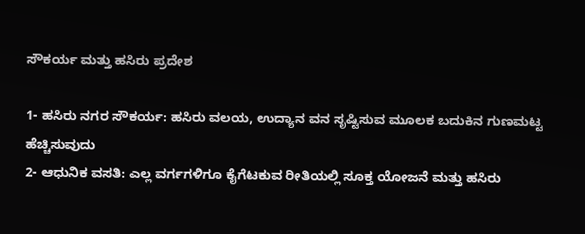ಸೌಕರ್ಯ ಮತ್ತು ಹಸಿರು ಪ್ರದೇಶ

1- ಹಸಿರು ನಗರ ಸೌಕರ್ಯ: ಹಸಿರು ವಲಯ, ಉದ್ಯಾನ ವನ ಸೃಷ್ಟಿಸುವ ಮೂಲಕ ಬದುಕಿನ ಗುಣಮಟ್ಟ ಹೆಚ್ಚಿಸುವುದು
2- ಆಧುನಿಕ ವಸತಿ: ಎಲ್ಲ ವರ್ಗಗಳಿಗೂ ಕೈಗೆಟಕುವ ರೀತಿಯಲ್ಲಿ ಸೂಕ್ತ ಯೋಜನೆ ಮತ್ತು ಹಸಿರು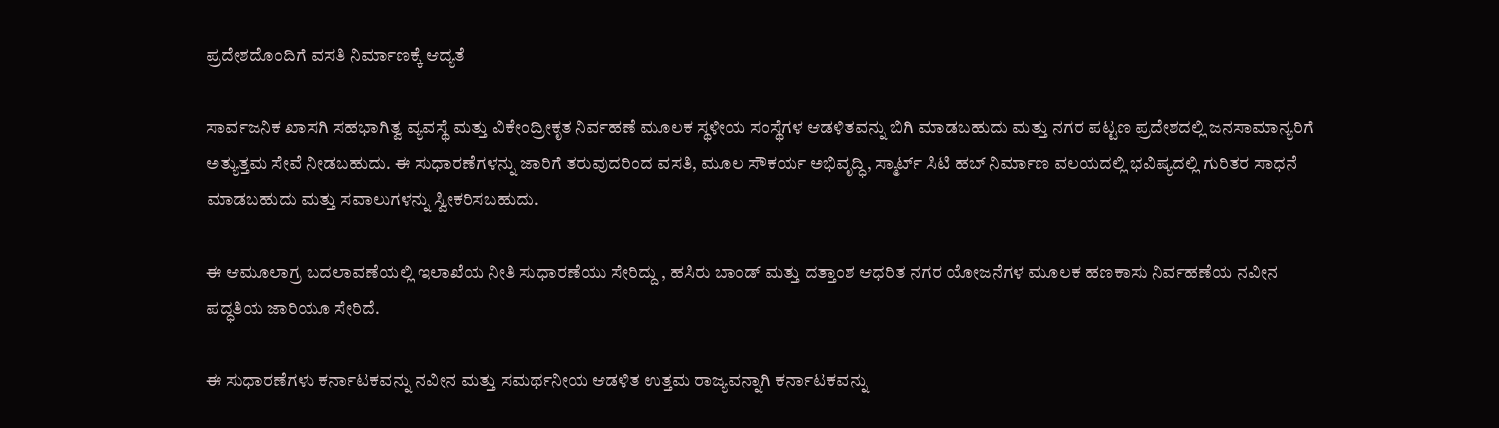ಪ್ರದೇಶದೊಂದಿಗೆ ವಸತಿ ನಿರ್ಮಾಣಕ್ಕೆ ಆದ್ಯತೆ

ಸಾರ್ವಜನಿಕ ಖಾಸಗಿ ಸಹಭಾಗಿತ್ವ ವ್ಯವಸ್ಥೆ ಮತ್ತು ವಿಕೇಂದ್ರೀಕೃತ ನಿರ್ವಹಣೆ ಮೂಲಕ ಸ್ಥಳೀಯ ಸಂಸ್ಥೆಗಳ ಆಡಳಿತವನ್ನು ಬಿಗಿ ಮಾಡಬಹುದು ಮತ್ತು ನಗರ ಪಟ್ಟಣ ಪ್ರದೇಶದಲ್ಲಿ ಜನಸಾಮಾನ್ಯರಿಗೆ ಅತ್ಯುತ್ತಮ ಸೇವೆ ನೀಡಬಹುದು. ಈ ಸುಧಾರಣೆಗಳನ್ನು ಜಾರಿಗೆ ತರುವುದರಿಂದ ವಸತಿ, ಮೂಲ ಸೌಕರ್ಯ ಅಭಿವೃದ್ಧಿ, ಸ್ಮಾರ್ಟ್ ಸಿಟಿ ಹಬ್ ನಿರ್ಮಾಣ ವಲಯದಲ್ಲಿ ಭವಿಷ್ಯದಲ್ಲಿ ಗುರಿತರ ಸಾಧನೆ ಮಾಡಬಹುದು ಮತ್ತು ಸವಾಲುಗಳನ್ನು ಸ್ವೀಕರಿಸಬಹುದು.

ಈ ಆಮೂಲಾಗ್ರ ಬದಲಾವಣೆಯಲ್ಲಿ ಇಲಾಖೆಯ ನೀತಿ ಸುಧಾರಣೆಯು ಸೇರಿದ್ದು , ಹಸಿರು ಬಾಂಡ್ ಮತ್ತು ದತ್ತಾಂಶ ಆಧರಿತ ನಗರ ಯೋಜನೆಗಳ ಮೂಲಕ ಹಣಕಾಸು ನಿರ್ವಹಣೆಯ ನವೀನ ಪದ್ಧತಿಯ ಜಾರಿಯೂ ಸೇರಿದೆ.

ಈ ಸುಧಾರಣೆಗಳು ಕರ್ನಾಟಕವನ್ನು ನವೀನ ಮತ್ತು ಸಮರ್ಥನೀಯ ಆಡಳಿತ ಉತ್ತಮ ರಾಜ್ಯವನ್ನಾಗಿ ಕರ್ನಾಟಕವನ್ನು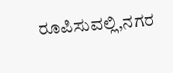ರೂಪಿಸುವಲ್ಲಿ,ನಗರ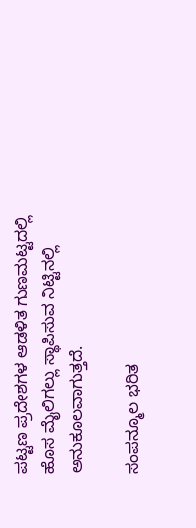ಪಟ್ಟಣ ಪ್ರದೇಶಗಳ ಆಡಳಿತ ಗುಣಮಟ್ಟದಲ್ಲಿ ಹೊಸ ಮೈಲಿಗಲ್ಲು ಸ್ಥಾಪಿಸುವ ನಿಟ್ಟಿನಲ್ಲಿ ಅನುಕೂಲವಾಗುತ್ತದೆ.

ಸಂಪನ್ಮೂಲ ಭರಿತ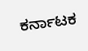ಕರ್ನಾಟಕ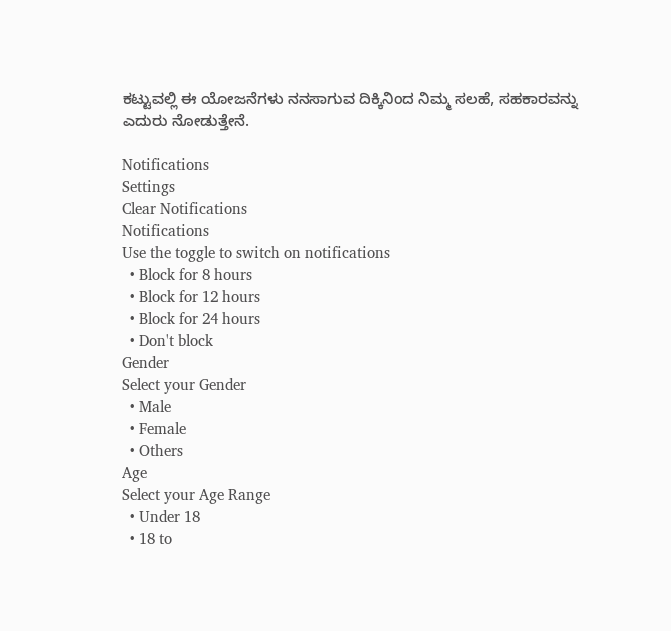ಕಟ್ಟುವಲ್ಲಿ ಈ ಯೋಜನೆಗಳು ನನಸಾಗುವ ದಿಕ್ಕಿನಿಂದ ನಿಮ್ಮ ಸಲಹೆ, ಸಹಕಾರವನ್ನು ಎದುರು ನೋಡುತ್ತೇನೆ.

Notifications
Settings
Clear Notifications
Notifications
Use the toggle to switch on notifications
  • Block for 8 hours
  • Block for 12 hours
  • Block for 24 hours
  • Don't block
Gender
Select your Gender
  • Male
  • Female
  • Others
Age
Select your Age Range
  • Under 18
  • 18 to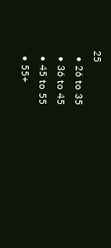25
  • 26 to 35
  • 36 to 45
  • 45 to 55
  • 55+